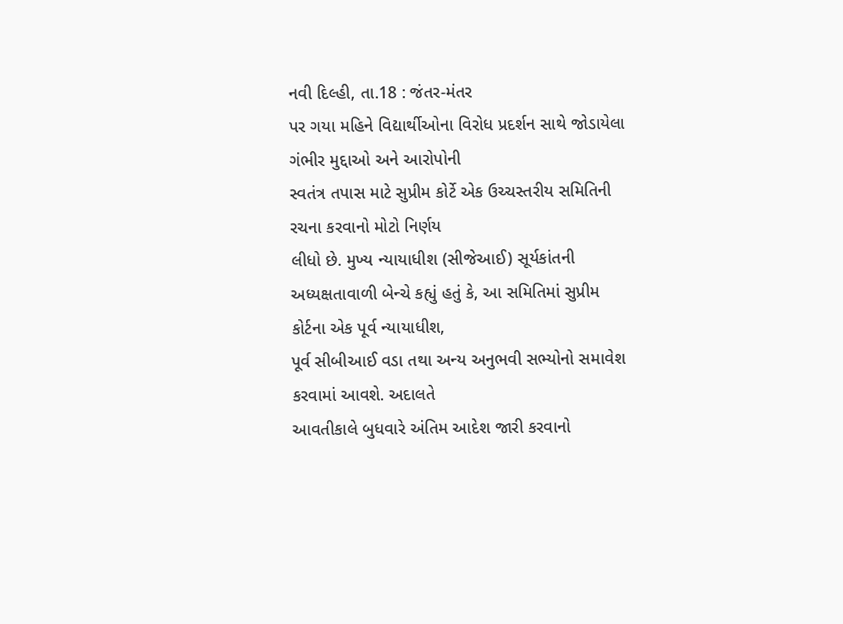નવી દિલ્હી, તા.18 : જંતર-મંતર
પર ગયા મહિને વિદ્યાર્થીઓના વિરોધ પ્રદર્શન સાથે જોડાયેલા ગંભીર મુદ્દાઓ અને આરોપોની
સ્વતંત્ર તપાસ માટે સુપ્રીમ કોર્ટે એક ઉચ્ચસ્તરીય સમિતિની રચના કરવાનો મોટો નિર્ણય
લીધો છે. મુખ્ય ન્યાયાધીશ (સીજેઆઈ) સૂર્યકાંતની અધ્યક્ષતાવાળી બેન્ચે કહ્યું હતું કે, આ સમિતિમાં સુપ્રીમ કોર્ટના એક પૂર્વ ન્યાયાધીશ,
પૂર્વ સીબીઆઈ વડા તથા અન્ય અનુભવી સભ્યોનો સમાવેશ કરવામાં આવશે. અદાલતે
આવતીકાલે બુધવારે અંતિમ આદેશ જારી કરવાનો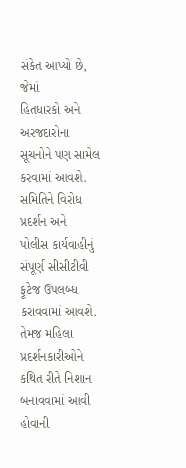સંકેત આપ્યો છે, જેમાં
હિતધારકો અને અરજદારોના સૂચનોને પણ સામેલ કરવામાં આવશે. સમિતિને વિરોધ પ્રદર્શન અને
પોલીસ કાર્યવાહીનું સંપૂર્ણ સીસીટીવી ફૂટેજ ઉપલબ્ધ કરાવવામાં આવશે. તેમજ મહિલા પ્રદર્શનકારીઓને
કથિત રીતે નિશાન બનાવવામાં આવી હોવાની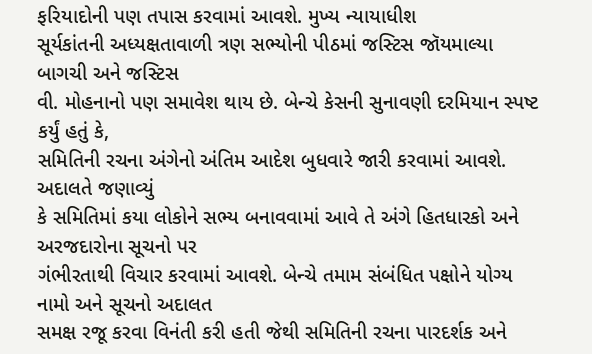ફરિયાદોની પણ તપાસ કરવામાં આવશે. મુખ્ય ન્યાયાધીશ
સૂર્યકાંતની અધ્યક્ષતાવાળી ત્રણ સભ્યોની પીઠમાં જસ્ટિસ જૉયમાલ્યા બાગચી અને જસ્ટિસ
વી. મોહનાનો પણ સમાવેશ થાય છે. બેન્ચે કેસની સુનાવણી દરમિયાન સ્પષ્ટ કર્યું હતું કે,
સમિતિની રચના અંગેનો અંતિમ આદેશ બુધવારે જારી કરવામાં આવશે. અદાલતે જણાવ્યું
કે સમિતિમાં કયા લોકોને સભ્ય બનાવવામાં આવે તે અંગે હિતધારકો અને અરજદારોના સૂચનો પર
ગંભીરતાથી વિચાર કરવામાં આવશે. બેન્ચે તમામ સંબંધિત પક્ષોને યોગ્ય નામો અને સૂચનો અદાલત
સમક્ષ રજૂ કરવા વિનંતી કરી હતી જેથી સમિતિની રચના પારદર્શક અને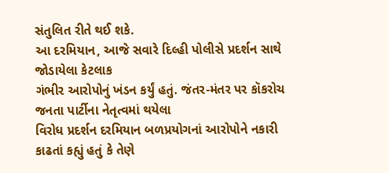સંતુલિત રીતે થઈ શકે.
આ દરમિયાન, આજે સવારે દિલ્હી પોલીસે પ્રદર્શન સાથે જોડાયેલા કેટલાક
ગંભીર આરોપોનું ખંડન કર્યું હતું. જંતર-મંતર પર કૉકરોચ જનતા પાર્ટીના નેતૃત્વમાં થયેલા
વિરોધ પ્રદર્શન દરમિયાન બળપ્રયોગનાં આરોપોને નકારી કાઢતાં કહ્યું હતું કે તેણે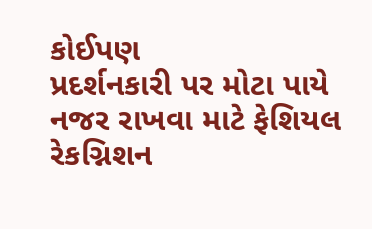કોઈપણ
પ્રદર્શનકારી પર મોટા પાયે નજર રાખવા માટે ફેશિયલ રેકગ્નિશન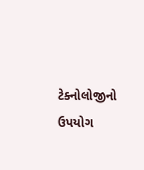ટેક્નોલોજીનો ઉપયોગ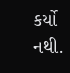કર્યો
નથી.